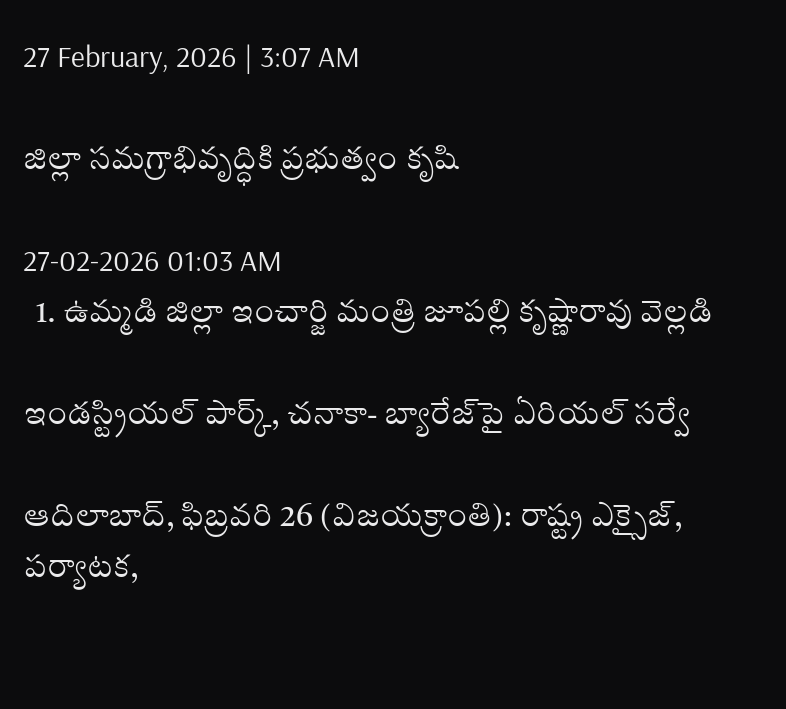27 February, 2026 | 3:07 AM

జిల్లా సమగ్రాభివృద్ధికి ప్రభుత్వం కృషి

27-02-2026 01:03 AM
  1. ఉమ్మడి జిల్లా ఇంచార్జి మంత్రి జూపల్లి కృష్ణారావు వెల్లడి

ఇండస్ట్రియల్ పార్క్, చనాకా- బ్యారేజ్‌పై ఏరియల్ సర్వే

ఆదిలాబాద్, ఫిబ్రవరి 26 (విజయక్రాంతి): రాష్ట్ర ఎక్సైజ్, పర్యాటక,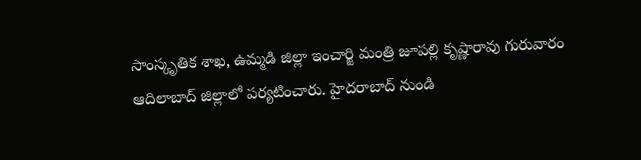సాంస్కృతిక శాఖ, ఉమ్మడి జిల్లా ఇంచార్జి మంత్రి జూపల్లి కృష్ణారావు గురువారం ఆదిలాబాద్ జిల్లాలో పర్యటించారు. హైదరాబాద్ నుండి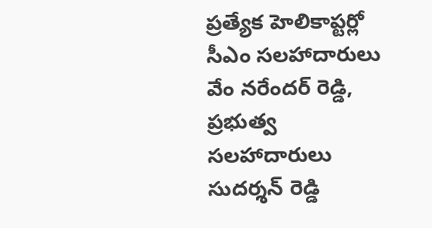ప్రత్యేక హెలికాప్టర్లో సీఎం సలహాదారులు వేం నరేందర్ రెడ్డి, ప్రభుత్వ సలహాదారులు సుదర్శన్ రెడ్డి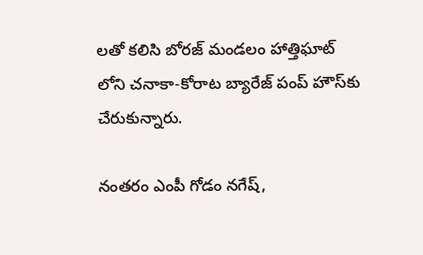లతో కలిసి బోరజ్ మండలం హాత్తిఘాట్ లోని చనాకా-కోరాట బ్యారేజ్ పంప్ హౌస్‌కు చేరుకున్నారు.

నంతరం ఎంపీ గోడం నగేష్,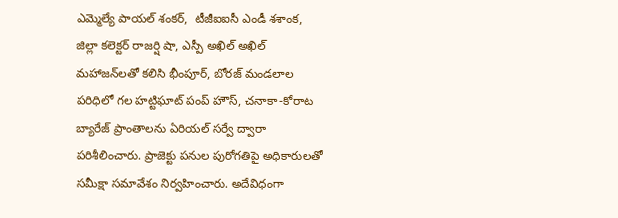ఎమ్మెల్యే పాయల్ శంకర్,  టీజీఐఐసీ ఎండీ శశాంక, జిల్లా కలెక్టర్ రాజర్షి షా, ఎస్పీ అఖిల్ అఖిల్ మహాజన్‌లతో కలిసి భీంపూర్, బోరజ్ మండలాల పరిధిలో గల హట్టిఘాట్ పంప్ హౌస్, చనాకా-కోరాట బ్యారేజ్ ప్రాంతాలను ఏరియల్ సర్వే ద్వారా పరిశీలించారు. ప్రాజెక్టు పనుల పురోగతిపై అధికారులతో సమీక్షా సమావేశం నిర్వహించారు. అదేవిధంగా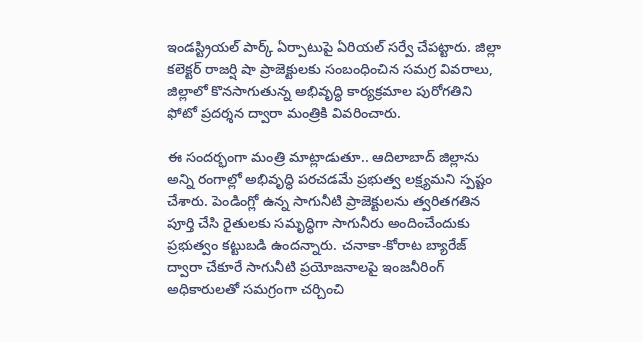ఇండస్ట్రియల్ పార్క్ ఏర్పాటుపై ఏరియల్ సర్వే చేపట్టారు. జిల్లా కలెక్టర్ రాజర్షి షా ప్రాజెక్టులకు సంబంధించిన సమగ్ర వివరాలు, జిల్లాలో కొనసాగుతున్న అభివృద్ధి కార్యక్రమాల పురోగతిని ఫోటో ప్రదర్శన ద్వారా మంత్రికి వివరించారు.

ఈ సందర్భంగా మంత్రి మాట్లాడుతూ.. ఆదిలాబాద్ జిల్లాను అన్ని రంగాల్లో అభివృద్ధి పరచడమే ప్రభుత్వ లక్ష్యమని స్పష్టం చేశారు. పెండింగ్లో ఉన్న సాగునీటి ప్రాజెక్టులను త్వరితగతిన పూర్తి చేసి రైతులకు సమృద్ధిగా సాగునీరు అందించేందుకు ప్రభుత్వం కట్టుబడి ఉందన్నారు. చనాకా-కోరాట బ్యారేజ్ ద్వారా చేకూరే సాగునీటి ప్రయోజనాలపై ఇంజనీరింగ్ అధికారులతో సమగ్రంగా చర్చించి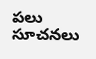పలు సూచనలు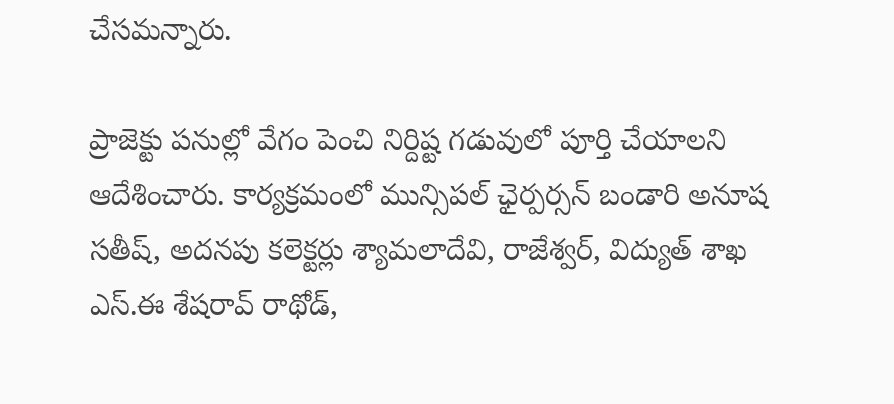చేసమన్నారు.

ప్రాజెక్టు పనుల్లో వేగం పెంచి నిర్దిష్ట గడువులో పూర్తి చేయాలని ఆదేశించారు. కార్యక్రమంలో మున్సిపల్ ఛైర్పర్సన్ బండారి అనూష సతీష్, అదనపు కలెక్టర్లు శ్యామలాదేవి, రాజేశ్వర్, విద్యుత్ శాఖ ఎస్.ఈ శేషరావ్ రాథోడ్,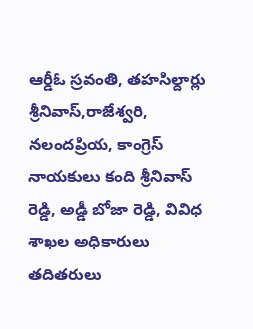ఆర్డీఓ స్రవంతి, తహసిల్దార్లు శ్రీనివాస్,రాజేశ్వరి, నలందప్రియ, కాంగ్రెస్ నాయకులు కంది శ్రీనివాస్ రెడ్డి, అడ్డీ బోజా రెడ్డి, వివిధ శాఖల అధికారులు తదితరులు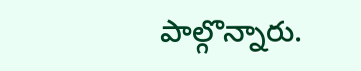పాల్గొన్నారు.